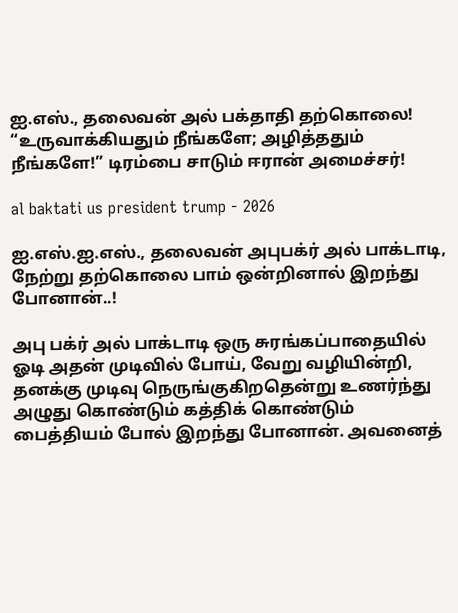ஐ.எஸ்., தலைவன் அல் பக்தாதி தற்கொலை! “உருவாக்கியதும் நீங்களே; அழித்ததும் நீங்களே!” டிரம்பை சாடும் ஈரான் அமைச்சர்!

al baktati us president trump - 2026

ஐ.எஸ்.ஐ.எஸ்., தலைவன் அபுபக்ர் அல் பாக்டாடி, நேற்று தற்கொலை பாம் ஒன்றினால் இறந்து போனான்..!

அபு பக்ர் அல் பாக்டாடி ஒரு சுரங்கப்பாதையில் ஓடி அதன் முடிவில் போய், வேறு வழியின்றி, தனக்கு முடிவு நெருங்குகிறதென்று உணர்ந்து அழுது கொண்டும் கத்திக் கொண்டும் பைத்தியம் போல் இறந்து போனான். அவனைத்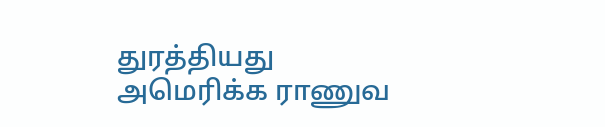துரத்தியது அமெரிக்க ராணுவ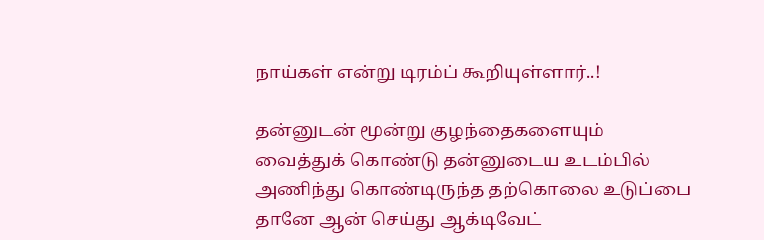நாய்கள் என்று டிரம்ப் கூறியுள்ளார்..!

தன்னுடன் மூன்று குழந்தைகளையும் வைத்துக் கொண்டு தன்னுடைய உடம்பில் அணிந்து கொண்டிருந்த தற்கொலை உடுப்பை தானே ஆன் செய்து ஆக்டிவேட்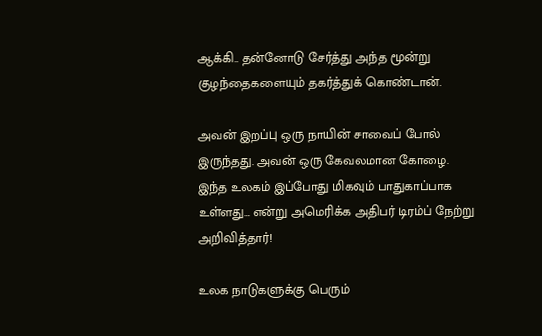ஆக்கி.. தன்னோடு சேர்த்து அந்த மூன்று குழந்தைகளையும் தகர்த்துக் கொண்டான்.

அவன் இறப்பு ஒரு நாயின் சாவைப் போல் இருந்தது. அவன் ஒரு கேவலமான கோழை. இந்த உலகம் இப்போது மிகவும் பாதுகாப்பாக உள்ளது… என்று அமெரிக்க அதிபர் டிரம்ப் நேற்று அறிவித்தார்!

உலக நாடுகளுக்கு பெரும்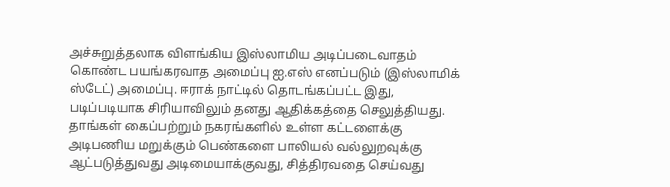அச்சுறுத்தலாக விளங்கிய இஸ்லாமிய அடிப்படைவாதம் கொண்ட பயங்கரவாத அமைப்பு ஐ.எஸ் எனப்படும் (இஸ்லாமிக் ஸ்டேட்) அமைப்பு. ஈராக் நாட்டில் தொடங்கப்பட்ட இது, படிப்படியாக சிரியாவிலும் தனது ஆதிக்கத்தை செலுத்தியது. தாங்கள் கைப்பற்றும் நகரங்களில் உள்ள கட்டளைக்கு அடிபணிய மறுக்கும் பெண்களை பாலியல் வல்லுறவுக்கு ஆட்படுத்துவது அடிமையாக்குவது, சித்திரவதை செய்வது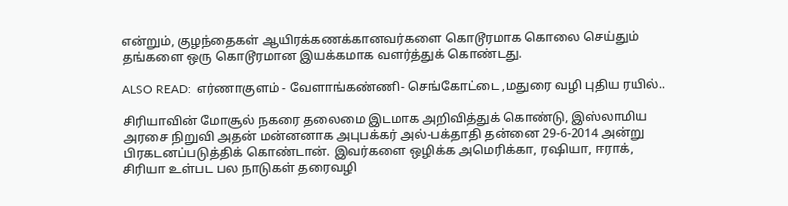என்றும், குழந்தைகள் ஆயிரக்கணக்கானவர்களை கொடூரமாக கொலை செய்தும் தங்களை ஒரு கொடூரமான இயக்கமாக வளர்த்துக் கொண்டது.

ALSO READ:  எர்ணாகுளம் - வேளாங்கண்ணி- செங்கோட்டை ,மதுரை வழி புதிய ரயில்..

சிரியாவின் மோசூல் நகரை தலைமை இடமாக அறிவித்துக் கொண்டு, இஸ்லாமிய அரசை நிறுவி அதன் மன்னனாக அபுபக்கர் அல்-பக்தாதி தன்னை 29-6-2014 அன்று பிரகடனப்படுத்திக் கொண்டான். இவர்களை ஒழிக்க அமெரிக்கா, ரஷியா, ஈராக், சிரியா உள்பட பல நாடுகள் தரைவழி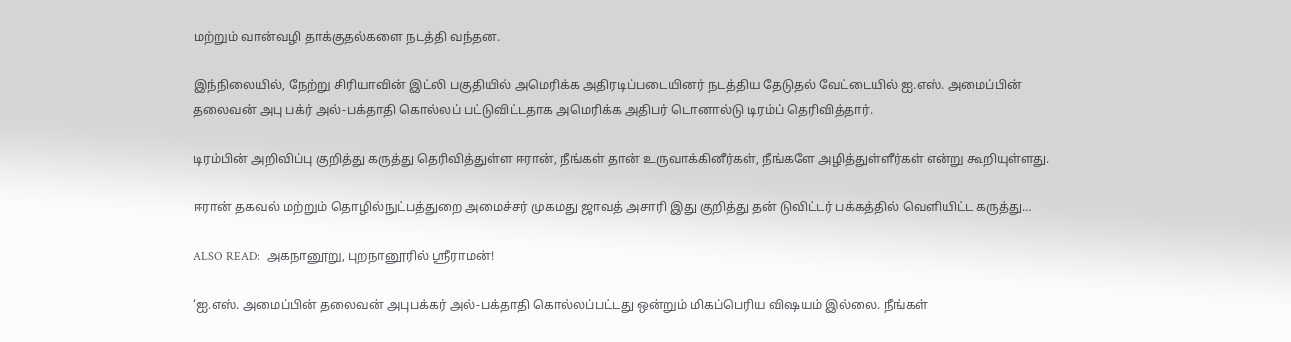மற்றும் வான்வழி தாக்குதல்களை நடத்தி வந்தன.

இந்நிலையில், நேற்று சிரியாவின் இட்லி பகுதியில் அமெரிக்க அதிரடிப்படையினர் நடத்திய தேடுதல் வேட்டையில் ஐ.எஸ். அமைப்பின் தலைவன் அபு பக்ர் அல்-பக்தாதி கொல்லப் பட்டுவிட்டதாக அமெரிக்க அதிபர் டொனால்டு டிரம்ப் தெரிவித்தார்.

டிரம்பின் அறிவிப்பு குறித்து கருத்து தெரிவித்துள்ள ஈரான், நீங்கள் தான் உருவாக்கினீர்கள், நீங்களே அழித்துள்ளீர்கள் என்று கூறியுள்ளது.

ஈரான் தகவல் மற்றும் தொழில்நுட்பத்துறை அமைச்சர் முகமது ஜாவத் அசாரி இது குறித்து தன் டுவிட்டர் பக்கத்தில் வெளியிட்ட கருத்து…

ALSO READ:  அகநானூறு, புறநானூரில் ஸ்ரீராமன்!

‘ஐ.எஸ். அமைப்பின் தலைவன் அபுபக்கர் அல்-பக்தாதி கொல்லப்பட்டது ஒன்றும் மிகப்பெரிய விஷயம் இல்லை. நீங்கள்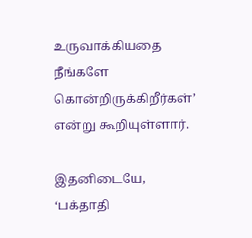உருவாக்கியதை நீங்களே கொன்றிருக்கிறீர்கள்’ என்று கூறியுள்ளார்.

இதனிடையே, ‘பக்தாதி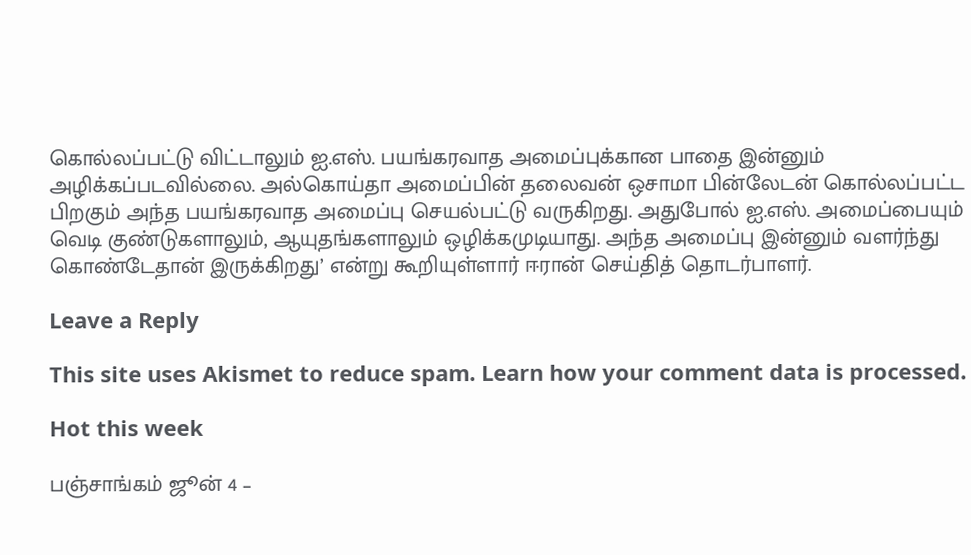கொல்லப்பட்டு விட்டாலும் ஐ.எஸ். பயங்கரவாத அமைப்புக்கான பாதை இன்னும் அழிக்கப்படவில்லை. அல்கொய்தா அமைப்பின் தலைவன் ஒசாமா பின்லேடன் கொல்லப்பட்ட பிறகும் அந்த பயங்கரவாத அமைப்பு செயல்பட்டு வருகிறது. அதுபோல் ஐ.எஸ். அமைப்பையும் வெடி குண்டுகளாலும், ஆயுதங்களாலும் ஒழிக்கமுடியாது. அந்த அமைப்பு இன்னும் வளர்ந்து கொண்டேதான் இருக்கிறது’ என்று கூறியுள்ளார் ஈரான் செய்தித் தொடர்பாளர்.

Leave a Reply

This site uses Akismet to reduce spam. Learn how your comment data is processed.

Hot this week

பஞ்சாங்கம் ஜூன் 4 –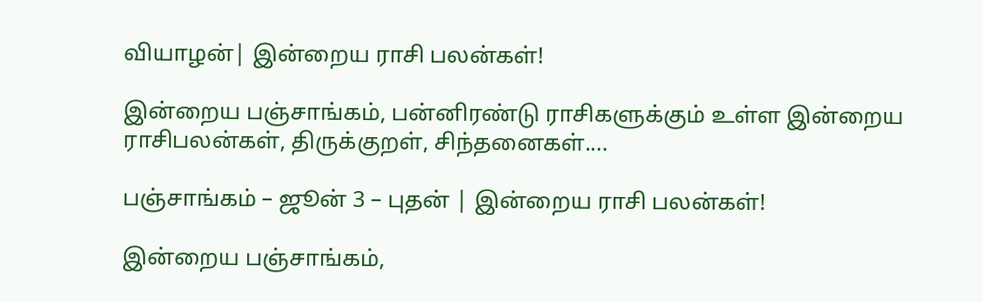வியாழன்| இன்றைய ராசி பலன்கள்!

இன்றைய பஞ்சாங்கம், பன்னிரண்டு ராசிகளுக்கும் உள்ள இன்றைய ராசிபலன்கள், திருக்குறள், சிந்தனைகள்....

பஞ்சாங்கம் – ஜூன் 3 – புதன் | இன்றைய ராசி பலன்கள்!

இன்றைய பஞ்சாங்கம்,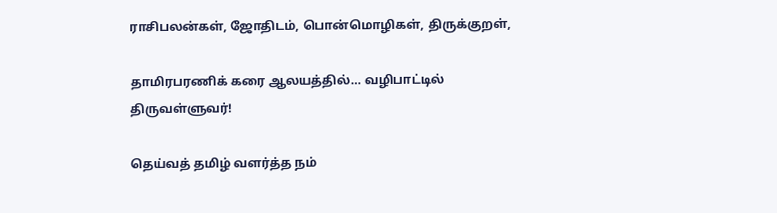ராசிபலன்கள், ஜோதிடம், பொன்மொழிகள், திருக்குறள்,

தாமிரபரணிக் கரை ஆலயத்தில்… வழிபாட்டில் திருவள்ளுவர்!

தெய்வத் தமிழ் வளர்த்த நம்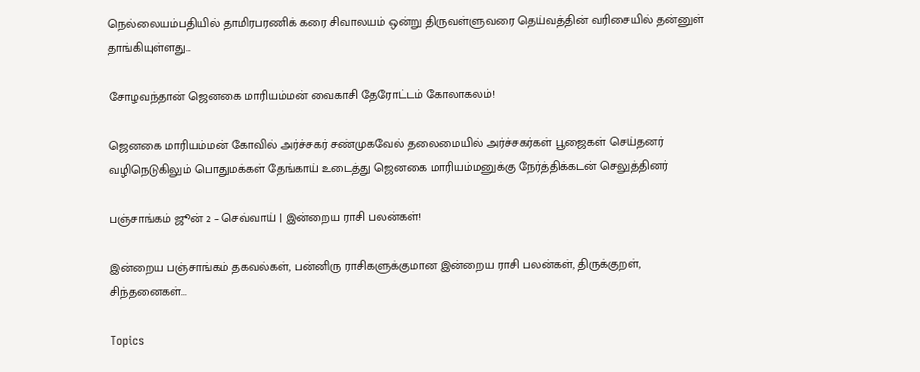நெல்லையம்பதியில் தாமிரபரணிக் கரை சிவாலயம் ஒன்று திருவள்ளுவரை தெய்வத்தின் வரிசையில் தன்னுள் தாங்கியுள்ளது...

சோழவந்தான் ஜெனகை மாரியம்மன் வைகாசி தேரோட்டம் கோலாகலம்!

ஜெனகை மாரியம்மன் கோவில் அர்ச்சகர் சண்முகவேல் தலைமையில் அர்ச்சகர்கள் பூஜைகள் செய்தனர் வழிநெடுகிலும் பொதுமக்கள் தேங்காய் உடைத்து ஜெனகை மாரியம்மனுக்கு நேர்த்திக்கடன் செலுத்தினர்

பஞ்சாங்கம் ஜூன் 2 – செவ்வாய் | இன்றைய ராசி பலன்கள்!

இன்றைய பஞ்சாங்கம் தகவல்கள், பன்னிரு ராசிகளுக்குமான இன்றைய ராசி பலன்கள், திருக்குறள், சிந்தனைகள்...

Topics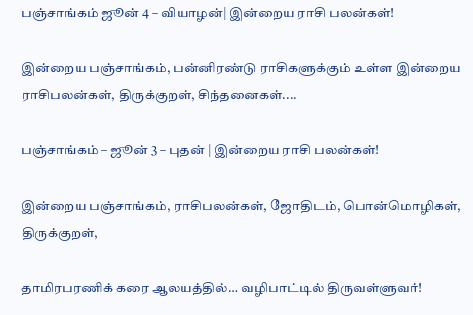பஞ்சாங்கம் ஜூன் 4 – வியாழன்| இன்றைய ராசி பலன்கள்!

இன்றைய பஞ்சாங்கம், பன்னிரண்டு ராசிகளுக்கும் உள்ள இன்றைய ராசிபலன்கள், திருக்குறள், சிந்தனைகள்....

பஞ்சாங்கம் – ஜூன் 3 – புதன் | இன்றைய ராசி பலன்கள்!

இன்றைய பஞ்சாங்கம், ராசிபலன்கள், ஜோதிடம், பொன்மொழிகள், திருக்குறள்,

தாமிரபரணிக் கரை ஆலயத்தில்… வழிபாட்டில் திருவள்ளுவர்!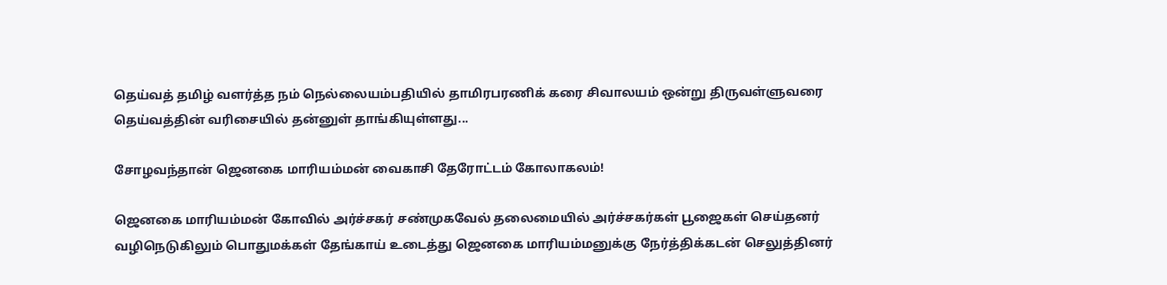தெய்வத் தமிழ் வளர்த்த நம் நெல்லையம்பதியில் தாமிரபரணிக் கரை சிவாலயம் ஒன்று திருவள்ளுவரை தெய்வத்தின் வரிசையில் தன்னுள் தாங்கியுள்ளது...

சோழவந்தான் ஜெனகை மாரியம்மன் வைகாசி தேரோட்டம் கோலாகலம்!

ஜெனகை மாரியம்மன் கோவில் அர்ச்சகர் சண்முகவேல் தலைமையில் அர்ச்சகர்கள் பூஜைகள் செய்தனர் வழிநெடுகிலும் பொதுமக்கள் தேங்காய் உடைத்து ஜெனகை மாரியம்மனுக்கு நேர்த்திக்கடன் செலுத்தினர்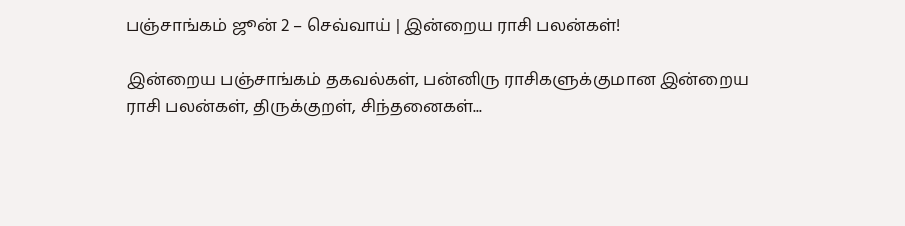பஞ்சாங்கம் ஜூன் 2 – செவ்வாய் | இன்றைய ராசி பலன்கள்!

இன்றைய பஞ்சாங்கம் தகவல்கள், பன்னிரு ராசிகளுக்குமான இன்றைய ராசி பலன்கள், திருக்குறள், சிந்தனைகள்...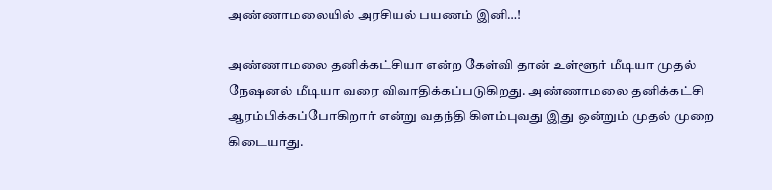அண்ணாமலையில் அரசியல் பயணம் இனி…!

அண்ணாமலை தனிக்கட்சியா என்ற கேள்வி தான் உள்ளூர் மீடியா முதல் நேஷனல் மீடியா வரை விவாதிக்கப்படுகிறது. அண்ணாமலை தனிக்கட்சி ஆரம்பிக்கப்போகிறார் என்று வதந்தி கிளம்புவது இது ஒன்றும் முதல் முறை கிடையாது.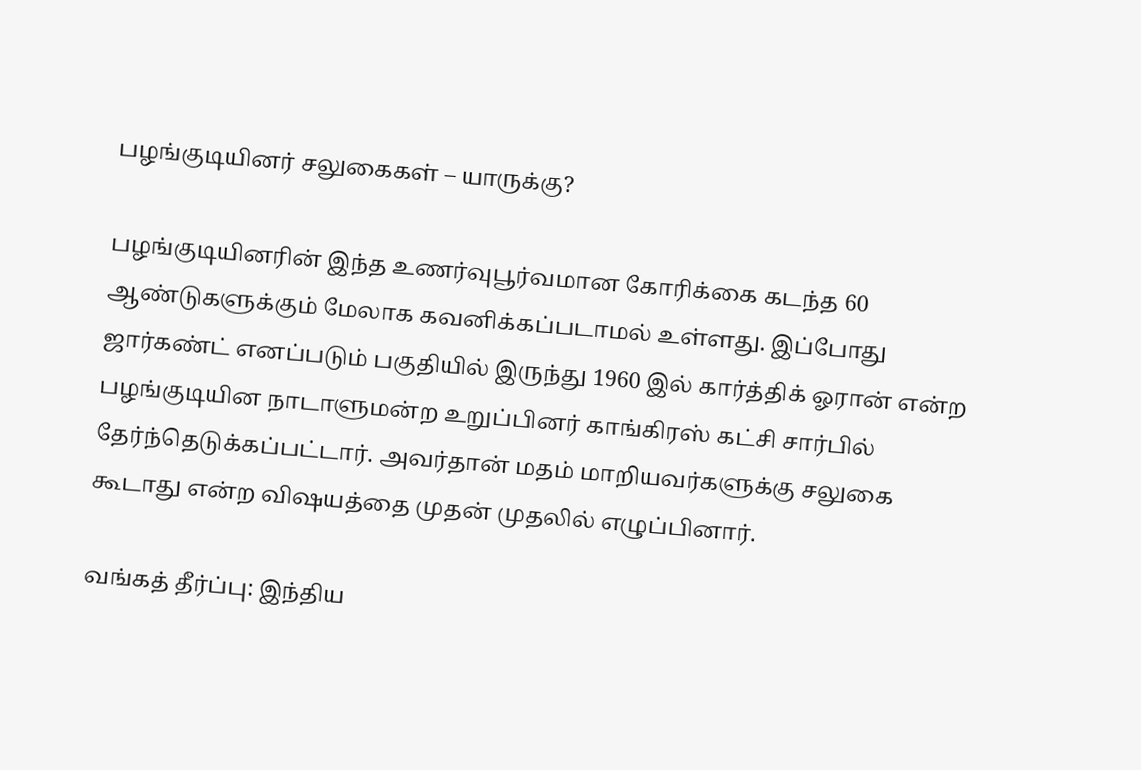பழங்குடியினர் சலுகைகள் – யாருக்கு?

பழங்குடியினரின் இந்த உணர்வுபூர்வமான கோரிக்கை கடந்த 60 ஆண்டுகளுக்கும் மேலாக கவனிக்கப்படாமல் உள்ளது. இப்போது ஜார்கண்ட் எனப்படும் பகுதியில் இருந்து 1960 இல் கார்த்திக் ஓரான் என்ற பழங்குடியின நாடாளுமன்ற உறுப்பினர் காங்கிரஸ் கட்சி சார்பில் தேர்ந்தெடுக்கப்பட்டார். அவர்தான் மதம் மாறியவர்களுக்கு சலுகை கூடாது என்ற விஷயத்தை முதன் முதலில் எழுப்பினார்.

வங்கத் தீர்ப்பு: இந்திய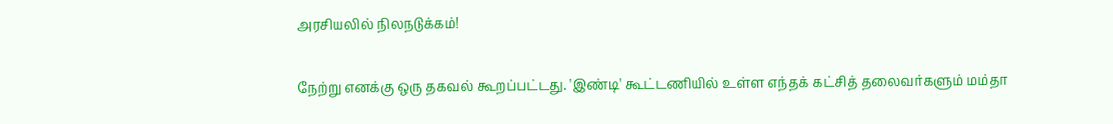அரசியலில் நிலநடுக்கம்!

நேற்று எனக்கு ஒரு தகவல் கூறப்பட்டது. 'இண்டி' கூட்டணியில் உள்ள எந்தக் கட்சித் தலைவர்களும் மம்தா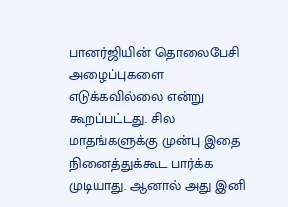பானர்ஜியின் தொலைபேசி அழைப்புகளை எடுக்கவில்லை என்று கூறப்பட்டது. சில மாதங்களுக்கு முன்பு இதை நினைத்துக்கூட பார்க்க முடியாது. ஆனால் அது இனி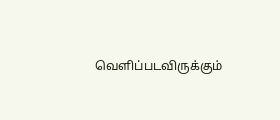வெளிப்படவிருக்கும்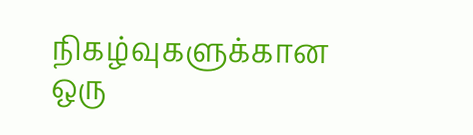நிகழ்வுகளுக்கான ஒரு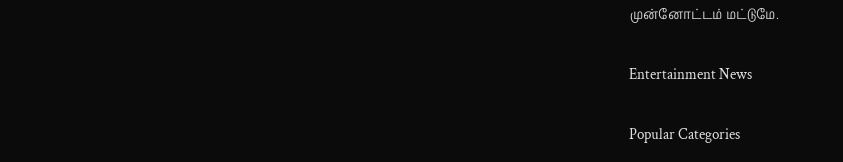முன்னோட்டம் மட்டுமே.

Entertainment News

Popular Categories